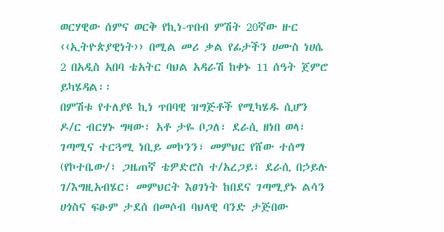ወርሃዊው ሰምና ወርቅ የኪነ-ጥበብ ምሽት 20ኛው ዙር ‹‹ኢትዮጵያዊነት›› በሚል መሪ ቃል የፊታችን ሀሙስ ነሀሴ 2 በአዲስ አበባ ቴአትር ባህል አዳራሽ ከቀኑ 11 ሰዓት ጀምሮ ይካሄዳል፡፡
በምሽቱ የተለያዩ ኪነ ጥበባዊ ዝግጅቶች የሚካሄዱ ሲሆን ዶ/ር ብርሃኑ ግዛው፣ አቶ ታዬ ቦጋለ፣ ደራሲ ዘነበ ወላ፣ ገጣሚና ተርጓሚ ነቢይ መኮንን፣ መምህር የሸው ተሰማ (የኮተቤው/፣ ጋዜጠኛ ቴዎድሮስ ተ/አረጋይ፣ ደራሲ በኃይሉ ገ/እግዚአብሄር፣ መምህርት እፀገነት ከበደና ገጣሚያኑ ልሳን ሀጎስና ፍፁም ታደሰ በመሶብ ባህላዊ ባንድ ታጅበው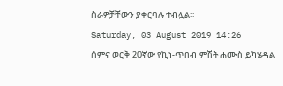ስራዎቻቸውን ያቀርባሉ ተብሏል፡፡
Saturday, 03 August 2019 14:26
ሰምና ወርቅ 20ኛው የኪነ-ጥበብ ምሽት ሐሙስ ይካሄዳል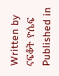Written by ናፍቆት ዮሴፍ
Published in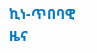ኪነ-ጥበባዊ ዜና